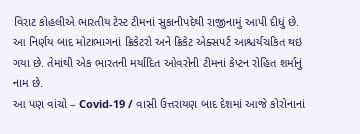વિરાટ કોહલીએ ભારતીય ટેસ્ટ ટીમનાં સુકાનીપદેથી રાજીનામું આપી દીધું છે. આ નિર્ણય બાદ મોટાભાગનાં ક્રિકેટરો અને ક્રિકેટ એક્સપર્ટ આશ્ચર્યચકિત થઇ ગયા છે. તેમાંથી એક ભારતની મર્યાદિત ઓવરોની ટીમનાં કેપ્ટન રોહિત શર્માનું નામ છે.
આ પણ વાંચો – Covid-19 / વાસી ઉત્તરાયણ બાદ દેશમાં આજે કોરોનાનાં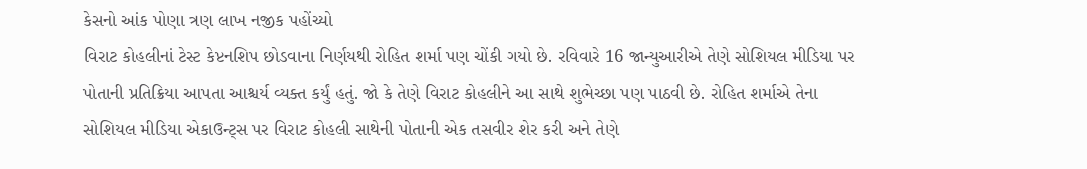કેસનો આંક પોણા ત્રણ લાખ નજીક પહોંચ્યો
વિરાટ કોહલીનાં ટેસ્ટ કેપ્ટનશિપ છોડવાના નિર્ણયથી રોહિત શર્મા પણ ચોંકી ગયો છે. રવિવારે 16 જાન્યુઆરીએ તેણે સોશિયલ મીડિયા પર પોતાની પ્રતિક્રિયા આપતા આશ્ચર્ય વ્યક્ત કર્યું હતું. જો કે તેણે વિરાટ કોહલીને આ સાથે શુભેચ્છા પણ પાઠવી છે. રોહિત શર્માએ તેના સોશિયલ મીડિયા એકાઉન્ટ્સ પર વિરાટ કોહલી સાથેની પોતાની એક તસવીર શેર કરી અને તેણે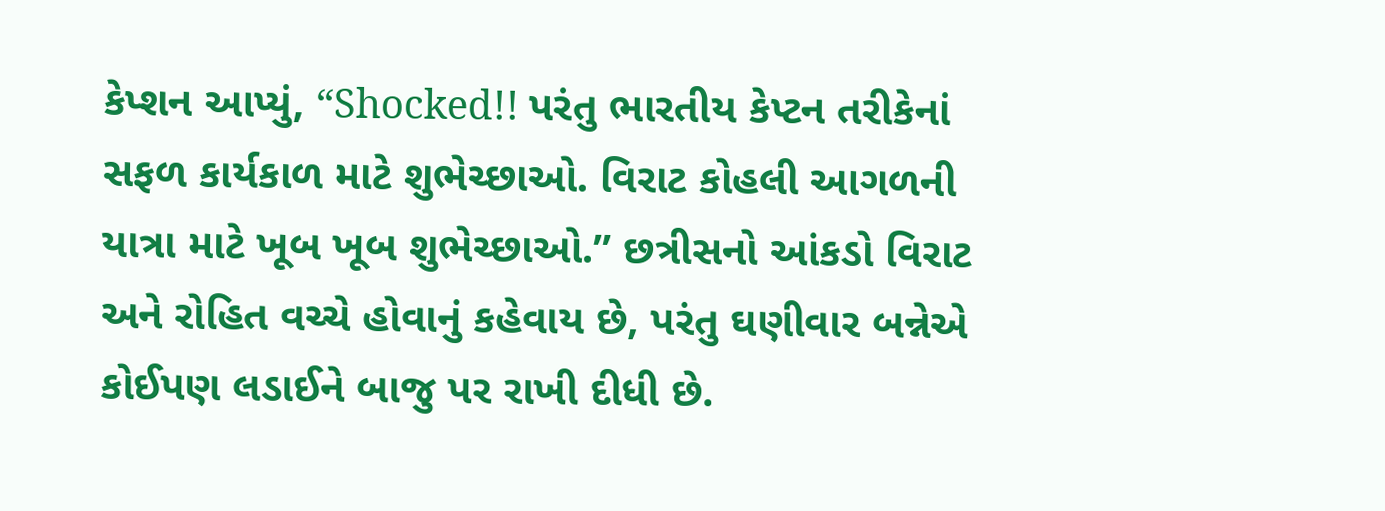કેપ્શન આપ્યું, “Shocked!! પરંતુ ભારતીય કેપ્ટન તરીકેનાં સફળ કાર્યકાળ માટે શુભેચ્છાઓ. વિરાટ કોહલી આગળની યાત્રા માટે ખૂબ ખૂબ શુભેચ્છાઓ.” છત્રીસનો આંકડો વિરાટ અને રોહિત વચ્ચે હોવાનું કહેવાય છે, પરંતુ ઘણીવાર બન્નેએ કોઈપણ લડાઈને બાજુ પર રાખી દીધી છે.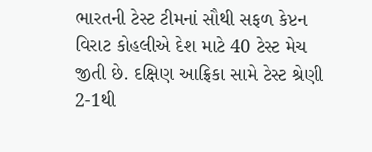ભારતની ટેસ્ટ ટીમનાં સૌથી સફળ કેપ્ટન વિરાટ કોહલીએ દેશ માટે 40 ટેસ્ટ મેચ જીતી છે. દક્ષિણ આફ્રિકા સામે ટેસ્ટ શ્રેણી 2-1થી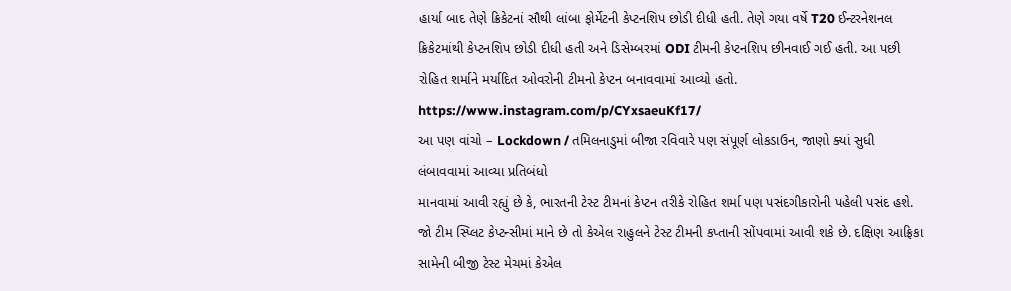હાર્યા બાદ તેણે ક્રિકેટનાં સૌથી લાંબા ફોર્મેટની કેપ્ટનશિપ છોડી દીધી હતી. તેણે ગયા વર્ષે T20 ઈન્ટરનેશનલ ક્રિકેટમાંથી કેપ્ટનશિપ છોડી દીધી હતી અને ડિસેમ્બરમાં ODI ટીમની કેપ્ટનશિપ છીનવાઈ ગઈ હતી. આ પછી રોહિત શર્માને મર્યાદિત ઓવરોની ટીમનો કેપ્ટન બનાવવામાં આવ્યો હતો.
https://www.instagram.com/p/CYxsaeuKf17/
આ પણ વાંચો – Lockdown / તમિલનાડુમાં બીજા રવિવારે પણ સંપૂર્ણ લોકડાઉન, જાણો ક્યાં સુધી લંબાવવામાં આવ્યા પ્રતિબંધો
માનવામાં આવી રહ્યું છે કે, ભારતની ટેસ્ટ ટીમનાં કેપ્ટન તરીકે રોહિત શર્મા પણ પસંદગીકારોની પહેલી પસંદ હશે. જો ટીમ સ્પ્લિટ કેપ્ટન્સીમાં માને છે તો કેએલ રાહુલને ટેસ્ટ ટીમની કપ્તાની સોંપવામાં આવી શકે છે. દક્ષિણ આફ્રિકા સામેની બીજી ટેસ્ટ મેચમાં કેએલ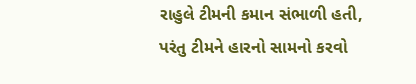રાહુલે ટીમની કમાન સંભાળી હતી, પરંતુ ટીમને હારનો સામનો કરવો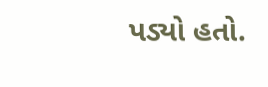પડ્યો હતો.